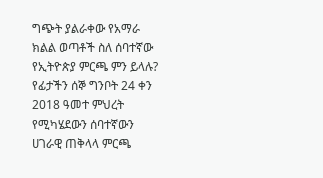ግጭት ያልራቀው የአማራ ክልል ወጣቶች ስለ ሰባተኛው የኢትዮጵያ ምርጫ ምን ይላሉ?
የፊታችን ሰኞ ግንቦት 24 ቀን 2018 ዓመተ ምህረት የሚካሄደውን ሰባተኛውን ሀገራዊ ጠቅላላ ምርጫ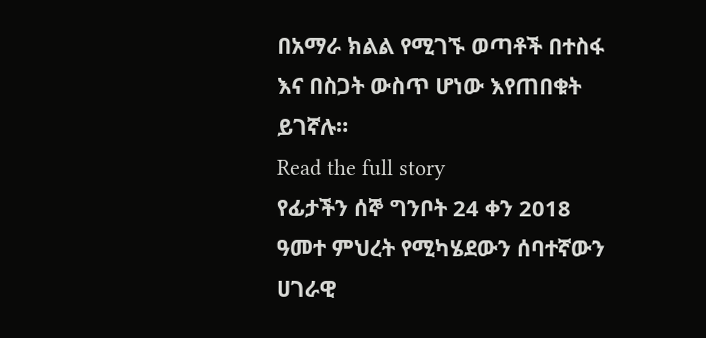በአማራ ክልል የሚገኙ ወጣቶች በተስፋ እና በስጋት ውስጥ ሆነው እየጠበቁት ይገኛሉ።
Read the full story
የፊታችን ሰኞ ግንቦት 24 ቀን 2018 ዓመተ ምህረት የሚካሄደውን ሰባተኛውን ሀገራዊ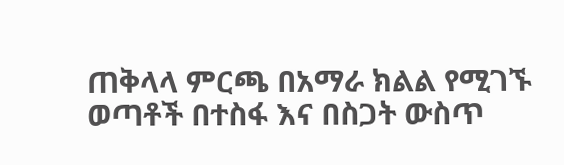ጠቅላላ ምርጫ በአማራ ክልል የሚገኙ ወጣቶች በተስፋ እና በስጋት ውስጥ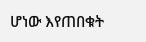ሆነው እየጠበቁት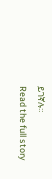ይገኛሉ።
Read the full story